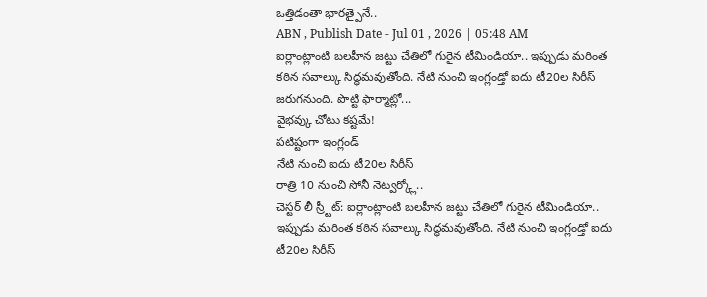ఒత్తిడంతా భారత్పైనే..
ABN , Publish Date - Jul 01 , 2026 | 05:48 AM
ఐర్లాంట్లాంటి బలహీన జట్టు చేతిలో గురైన టీమిండియా.. ఇప్పుడు మరింత కఠిన సవాల్కు సిద్ధమవుతోంది. నేటి నుంచి ఇంగ్లండ్తో ఐదు టీ20ల సిరీస్ జరుగనుంది. పొట్టి ఫార్మాట్లో...
వైభవ్కు చోటు కష్టమే!
పటిష్టంగా ఇంగ్లండ్
నేటి నుంచి ఐదు టీ20ల సిరీస్
రాత్రి 10 నుంచి సోనీ నెట్వర్క్లో..
చెస్టర్ లీ స్ర్టీట్: ఐర్లాంట్లాంటి బలహీన జట్టు చేతిలో గురైన టీమిండియా.. ఇప్పుడు మరింత కఠిన సవాల్కు సిద్ధమవుతోంది. నేటి నుంచి ఇంగ్లండ్తో ఐదు టీ20ల సిరీస్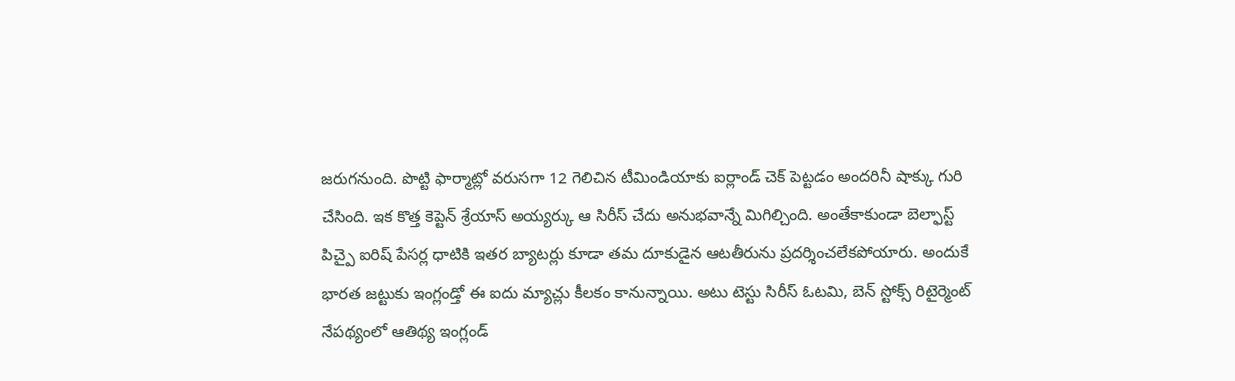జరుగనుంది. పొట్టి ఫార్మాట్లో వరుసగా 12 గెలిచిన టీమిండియాకు ఐర్లాండ్ చెక్ పెట్టడం అందరినీ షాక్కు గురి చేసింది. ఇక కొత్త కెప్టెన్ శ్రేయాస్ అయ్యర్కు ఆ సిరీస్ చేదు అనుభవాన్నే మిగిల్చింది. అంతేకాకుండా బెల్ఫాస్ట్ పిచ్పై ఐరిష్ పేసర్ల ధాటికి ఇతర బ్యాటర్లు కూడా తమ దూకుడైన ఆటతీరును ప్రదర్శించలేకపోయారు. అందుకే భారత జట్టుకు ఇంగ్లండ్తో ఈ ఐదు మ్యాచ్లు కీలకం కానున్నాయి. అటు టెస్టు సిరీస్ ఓటమి, బెన్ స్టోక్స్ రిటైర్మెంట్ నేపథ్యంలో ఆతిథ్య ఇంగ్లండ్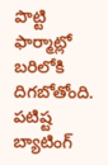పొట్టి ఫార్మాట్లో బరిలోకి దిగబోతోంది. పటిష్ట బ్యాటింగ్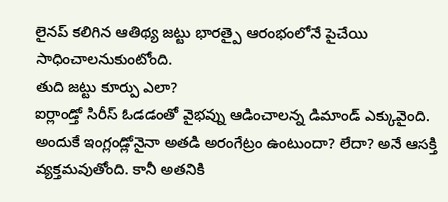లైనప్ కలిగిన ఆతిథ్య జట్టు భారత్పై ఆరంభంలోనే పైచేయి సాధించాలనుకుంటోంది.
తుది జట్టు కూర్పు ఎలా?
ఐర్లాండ్తో సిరీస్ ఓడడంతో వైభవ్ను ఆడించాలన్న డిమాండ్ ఎక్కువైంది. అందుకే ఇంగ్లండ్లోనైనా అతడి అరంగేట్రం ఉంటుందా? లేదా? అనే ఆసక్తి వ్యక్తమవుతోంది. కానీ అతనికి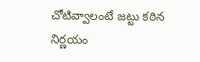చోటివ్వాలంటే జట్టు కఠిన నిర్ణయం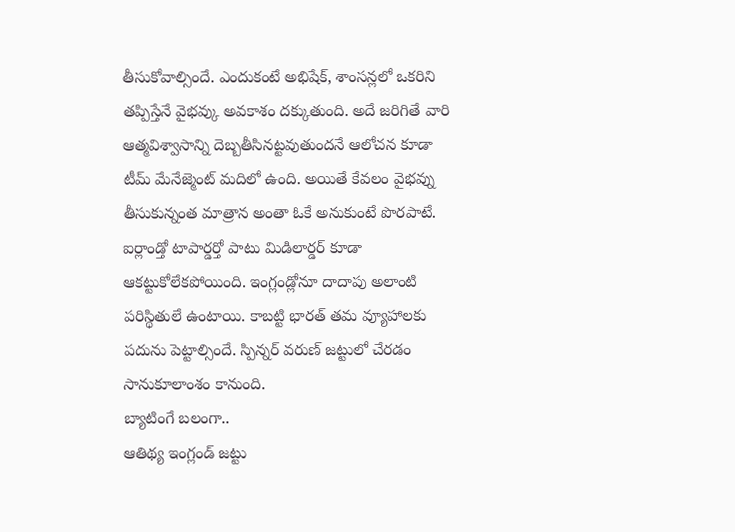తీసుకోవాల్సిందే. ఎందుకంటే అభిషేక్, శాంసన్లలో ఒకరిని తప్పిస్తేనే వైభవ్కు అవకాశం దక్కుతుంది. అదే జరిగితే వారి ఆత్మవిశ్వాసాన్ని దెబ్బతీసినట్టవుతుందనే ఆలోచన కూడా టీమ్ మేనేజ్మెంట్ మదిలో ఉంది. అయితే కేవలం వైభవ్ను తీసుకున్నంత మాత్రాన అంతా ఓకే అనుకుంటే పొరపాటే. ఐర్లాండ్తో టాపార్డర్తో పాటు మిడిలార్డర్ కూడా ఆకట్టుకోలేకపోయింది. ఇంగ్లండ్లోనూ దాదాపు అలాంటి పరిస్థితులే ఉంటాయి. కాబట్టి భారత్ తమ వ్యూహాలకు పదును పెట్టాల్సిందే. స్పిన్నర్ వరుణ్ జట్టులో చేరడం సానుకూలాంశం కానుంది.
బ్యాటింగే బలంగా..
ఆతిథ్య ఇంగ్లండ్ జట్టు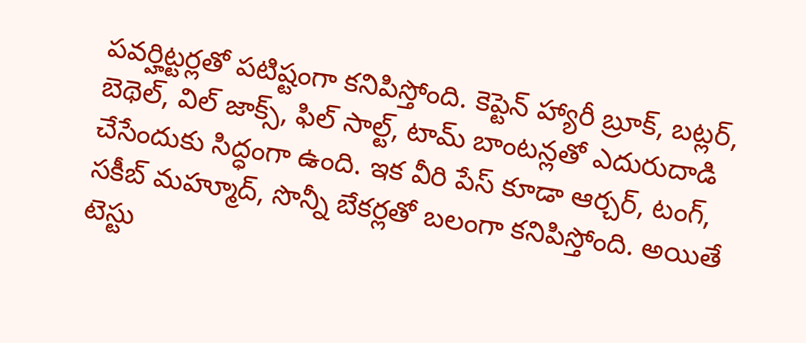పవర్హిట్టర్లతో పటిష్టంగా కనిపిస్తోంది. కెప్టెన్ హ్యారీ బ్రూక్, బట్లర్, బెథెల్, విల్ జాక్స్, ఫిల్ సాల్ట్, టామ్ బాంటన్లతో ఎదురుదాడి చేసేందుకు సిద్ధంగా ఉంది. ఇక వీరి పేస్ కూడా ఆర్చర్, టంగ్, సకీబ్ మహ్మూద్, సొన్నీ బేకర్లతో బలంగా కనిపిస్తోంది. అయితే టెస్టు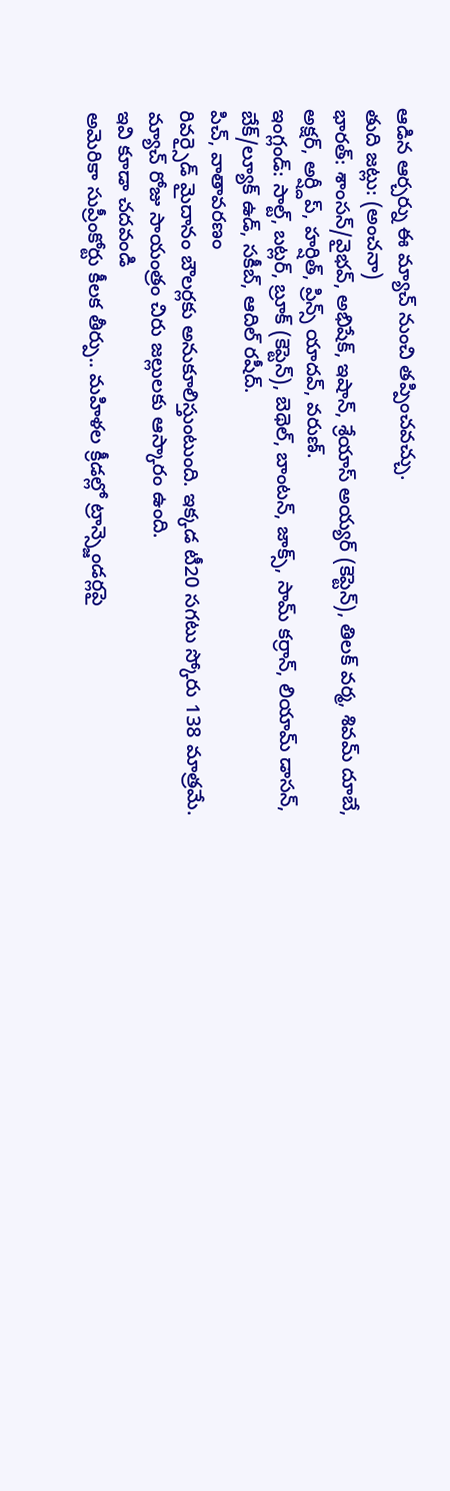ఆడిన ఆర్చర్ను ఈ మ్యాచ్ నుంచి తప్పించవచ్చు.
తుది జట్లు: (అంచనా)
భారత్: శాంసన్/వైభవ్, అభిషేక్, ఇషాన్, శ్రేయాస్ అయ్యర్ (కెప్టెన్), తిలక్ వర్మ, శివమ్ దూబే, అక్షర్, అర్ష్దీప్, హర్షిత్, ప్రిన్స్ యాదవ్, వరుణ్.
ఇంగ్లండ్: సాల్ట్, బట్లర్, బ్రూక్ (కెప్టెన్), బెథెల్, బాంటన్, జాక్స్, సామ్ కర్రాన్, లియామ్ డాసన్, బేక్/ల్యూక్ ఉడ్, సకీబ్, ఆదిల్ రషీద్.
పిచ్, వాతావరణం
రివర్సైడ్ మైదానం బౌలర్లకు అనుకూలిస్తుంటుంది. ఇక్కడ టీ20 సగటు స్కోరు 138 మాత్రమే. మ్యాచ్ రోజు సాయంత్రం చిరు జల్లులకు ఆస్కారం ఉంది.
ఇవి కూడా చదవండి
అమెరికా సుప్రీంకోర్టు కీలక తీర్పు.. మహిళల క్రీడల్లో ట్రాన్స్జెండర్లపై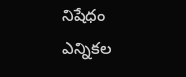నిషేధం
ఎన్నికల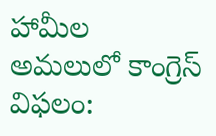హామీల అమలులో కాంగ్రెస్ విఫలం: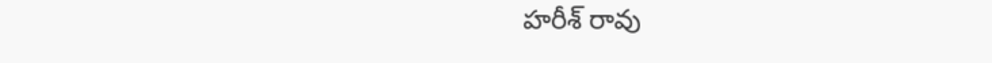హరీశ్ రావు